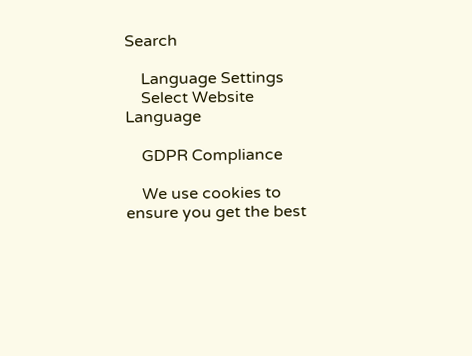Search

    Language Settings
    Select Website Language

    GDPR Compliance

    We use cookies to ensure you get the best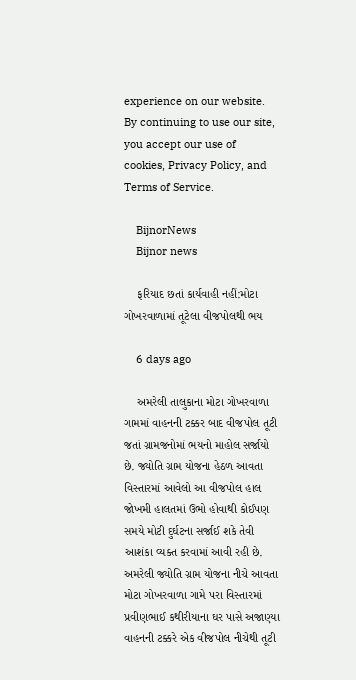experience on our website. By continuing to use our site, you accept our use of cookies, Privacy Policy, and Terms of Service.

    BijnorNews
    Bijnor news

    ફરિયાદ છતાં કાર્યવાહી નહીં:મોટા ગોખરવાળામાં તૂટેલા વીજપોલથી ભય

    6 days ago

    અમરેલી તાલુકાના મોટા ગોખરવાળા ગામમાં વાહનની ટક્કર બાદ વીજપોલ તૂટી જતાં ગ્રામજનોમાં ભયનો માહોલ સર્જાયો છે. જ્યોતિ ગ્રામ યોજના હેઠળ આવતા વિસ્તારમાં આવેલો આ વીજપોલ હાલ જોખમી હાલતમાં ઉભો હોવાથી કોઈપણ સમયે મોટી દુર્ઘટના સર્જાઈ શકે તેવી આશંકા વ્યક્ત કરવામાં આવી રહી છે. અમરેલી જ્યોતિ ગ્રામ યોજના નીચે આવતા મોટા ગોખરવાળા ગામે પરા વિસ્તારમાં પ્રવીણભાઈ કથીરીયાના ઘર પાસે અજાણ્યા વાહનની ટક્કરે એક વીજપોલ નીચેથી તૂટી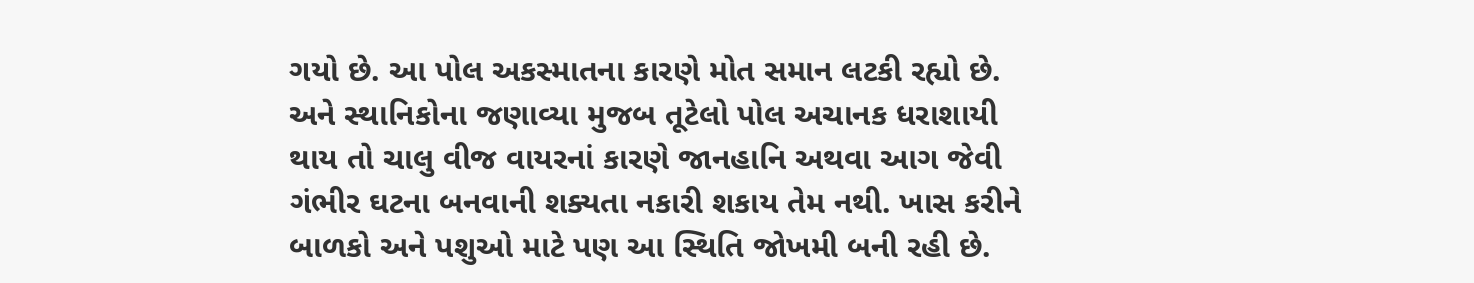ગયો છે. આ પોલ અકસ્માતના કારણે મોત સમાન લટકી રહ્યો છે. અને સ્થાનિકોના જણાવ્યા મુજબ તૂટેલો પોલ અચાનક ધરાશાયી થાય તો ચાલુ વીજ વાયરનાં કારણે જાનહાનિ અથવા આગ જેવી ગંભીર ઘટના બનવાની શક્યતા નકારી શકાય તેમ નથી. ખાસ કરીને બાળકો અને પશુઓ માટે પણ આ સ્થિતિ જોખમી બની રહી છે.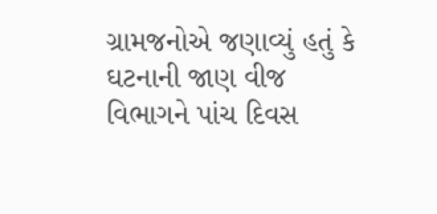ગ્રામજનોએ જણાવ્યું હતું કે ઘટનાની જાણ વીજ વિભાગને પાંચ દિવસ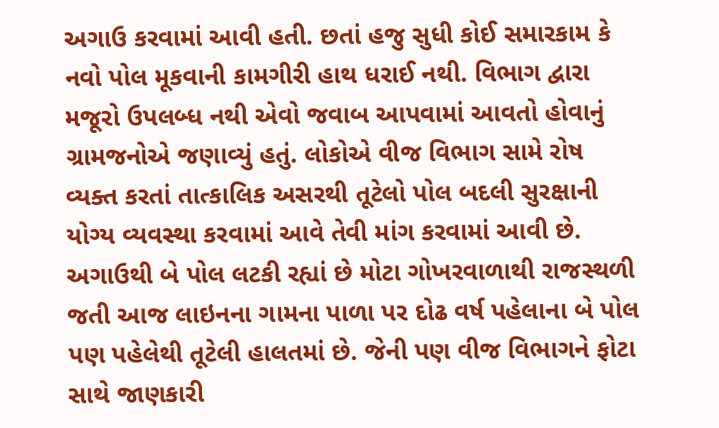અગાઉ કરવામાં આવી હતી. છતાં હજુ સુધી કોઈ સમારકામ કે નવો પોલ મૂકવાની કામગીરી હાથ ધરાઈ નથી. વિભાગ દ્વારા મજૂરો ઉપલબ્ધ નથી એવો જવાબ આપવામાં આવતો હોવાનું ગ્રામજનોએ જણાવ્યું હતું. લોકોએ વીજ વિભાગ સામે રોષ વ્યક્ત કરતાં તાત્કાલિક અસરથી તૂટેલો પોલ બદલી સુરક્ષાની યોગ્ય વ્યવસ્થા કરવામાં આવે તેવી માંગ કરવામાં આવી છે. અગાઉથી બે પોલ લટકી રહ્યાં છે મોટા ગોખરવાળાથી રાજસ્થળી જતી આજ લાઇનના ગામના પાળા પર દોઢ વર્ષ પહેલાના બે પોલ પણ પહેલેથી તૂટેલી હાલતમાં છે. જેની પણ વીજ વિભાગને ફોટા સાથે જાણકારી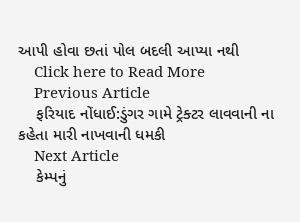આપી હોવા છતાં પોલ બદલી આપ્યા નથી
    Click here to Read More
    Previous Article
    ફરિયાદ નોંધાઈ:ડુંગર ગામે ટ્રેક્ટર લાવવાની ના કહેતા મારી નાખવાની ધમકી
    Next Article
    કેમ્પનું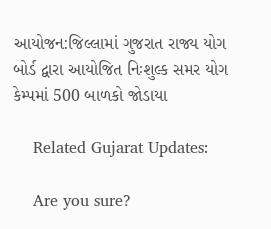આયોજન:જિલ્લામાં ગુજરાત રાજ્ય યોગ બોર્ડ દ્વારા આયોજિત નિઃશુલ્ક સમર યોગ કેમ્પમાં 500 બાળકો જોડાયા

    Related Gujarat Updates:

    Are you sure?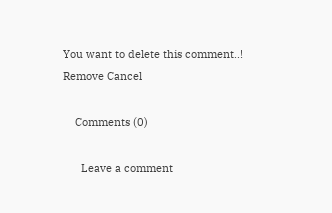You want to delete this comment..! Remove Cancel

    Comments (0)

      Leave a comment